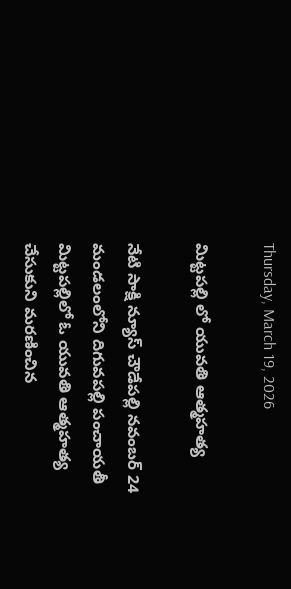Thursday, March 19, 2026

మిట్టపల్లి లో యువతి ఆత్మహత్య

నేటి సాక్షి న్యూస్ చౌడేపల్లి నవంబర్ 24 మండలంలోని దిగువపల్లి పంచాయతీ మిట్టపల్లిలో ఓ యువతి ఆత్మహత్య చేసుకుని మరణించిన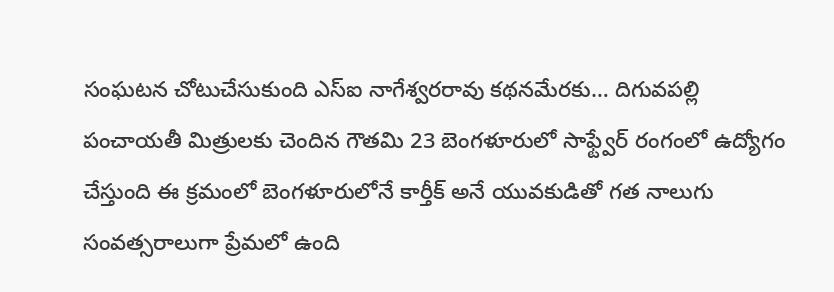సంఘటన చోటుచేసుకుంది ఎస్ఐ నాగేశ్వరరావు కథనమేరకు… దిగువపల్లి పంచాయతీ మిత్రులకు చెందిన గౌతమి 23 బెంగళూరులో సాఫ్ట్వేర్ రంగంలో ఉద్యోగం చేస్తుంది ఈ క్రమంలో బెంగళూరులోనే కార్తీక్ అనే యువకుడితో గత నాలుగు సంవత్సరాలుగా ప్రేమలో ఉంది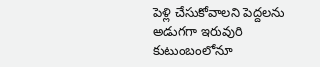పెళ్లి చేసుకోవాలని పెద్దలను అడుగగా ఇరువురి కుటుంబంలోనూ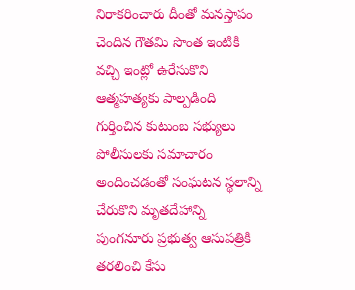నిరాకరించారు దీంతో మనస్తాపం చెందిన గౌతమి సొంత ఇంటికి వచ్చి ఇంట్లో ఉరేసుకొని ఆత్మహత్యకు పాల్పడింది గుర్తించిన కుటుంబ సభ్యులు పోలీసులకు సమాచారం అందించడంతో సంఘటన స్థలాన్ని చేరుకొని మృతదేహాన్ని పుంగనూరు ప్రభుత్వ ఆసుపత్రికి తరలించి కేసు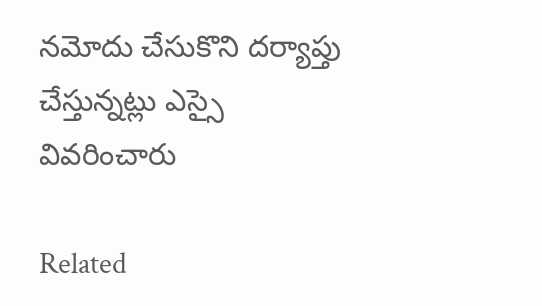నమోదు చేసుకొని దర్యాప్తు చేస్తున్నట్లు ఎస్సై వివరించారు

Related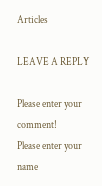Articles

LEAVE A REPLY

Please enter your comment!
Please enter your name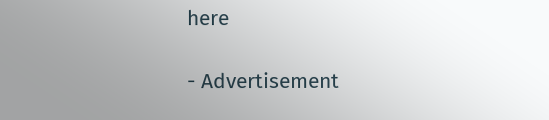here

- Advertisement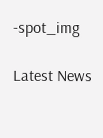-spot_img

Latest News